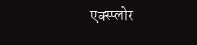एक्स्प्लोर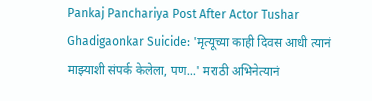Pankaj Panchariya Post After Actor Tushar Ghadigaonkar Suicide: 'मृत्यूच्या काही दिवस आधी त्यानं माझ्याशी संपर्क केलेला, पण...' मराठी अभिनेत्यानं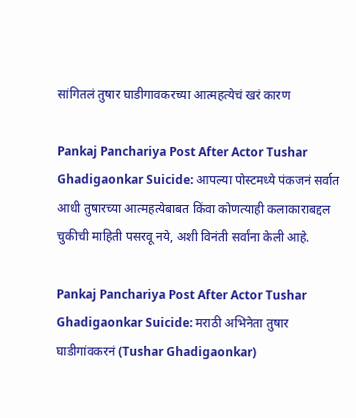सांगितलं तुषार घाडीगावकरच्या आत्महत्येचं खरं कारण

Pankaj Panchariya Post After Actor Tushar Ghadigaonkar Suicide: आपल्या पोस्टमध्ये पंकजनं सर्वात आधी तुषारच्या आत्महत्येबाबत किंवा कोणत्याही कलाकाराबद्दल चुकीची माहिती पसरवू नये, अशी विनंती सर्वांना केली आहे.

Pankaj Panchariya Post After Actor Tushar Ghadigaonkar Suicide: मराठी अभिनेता तुषार घाडीगांवकरनं (Tushar Ghadigaonkar)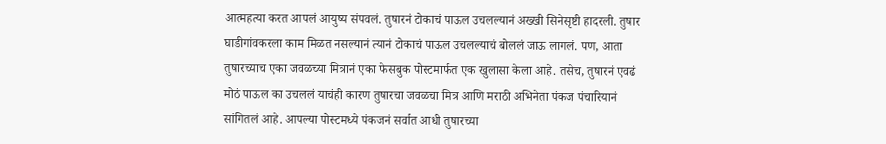आत्महत्या करत आपलं आयुष्य संपवलं. तुषारनं टोकाचं पाऊल उचलल्यानं अख्खी सिनेसृष्टी हादरली. तुषार घाडीगांवकरला काम मिळत नसल्यानं त्यानं टोकाचं पाऊल उचलल्याचं बोललं जाऊ लागलं. पण, आता तुषारच्याच एका जवळच्या मित्रानं एका फेसबुक पोस्टमार्फत एक खुलासा केला आहे. तसेच, तुषारनं एवढं मोठं पाऊल का उचललं याचंही कारण तुषारचा जवळचा मित्र आणि मराठी अभिनेता पंकज पंचारियानं सांगितलं आहे. आपल्या पोस्टमध्ये पंकजनं सर्वात आधी तुषारच्या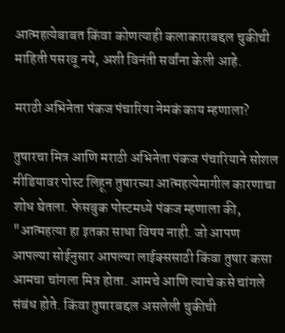आत्महत्येबाबत किंवा कोणत्याही कलाकाराबद्दल चुकीची माहिती पसरवू नये, अशी विनंती सर्वांना केली आहे.

मराठी अभिनेता पंकज पंचारिया नेमकं काय म्हणाला?

तुषारचा मित्र आणि मराठी अभिनेता पंकज पंचारियाने सोशल मीडियावर पोस्ट लिहून तुषारच्या आत्महत्येमागील कारणाचा शोध घेतला. फेसबुक पोस्टमध्ये पंकज म्हणाला की, "आत्महत्या हा इतका साधा विषय नाही. जो आपण आपल्या सोईनुसार आपल्या लाईक्ससाठी किंवा तुषार कसा आमचा चांगला मित्र होता. आमचे आणि त्याचे कसे चांगले संबंध होते. किंवा तुषारबद्दल असलेली चुकीची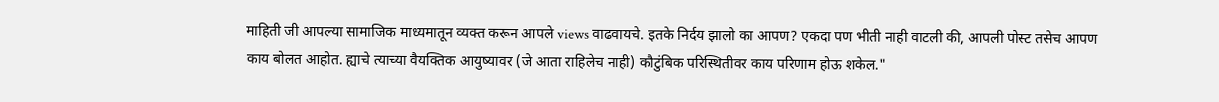माहिती जी आपल्या सामाजिक माध्यमातून व्यक्त करून आपले views वाढवायचे. इतके निर्दय झालो का आपण? एकदा पण भीती नाही वाटली की, आपली पोस्ट तसेच आपण काय बोलत आहोत. ह्याचे त्याच्या वैयक्तिक आयुष्यावर (जे आता राहिलेच नाही) कौटुंबिक परिस्थितीवर काय परिणाम होऊ शकेल."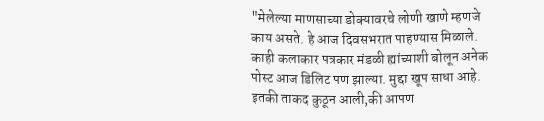"मेलेल्या माणसाच्या डोक्यावरचे लोणी खाणे म्हणजे काय असते. हे आज दिवसभरात पाहण्यास मिळाले. काही कलाकार पत्रकार मंडळी ह्यांच्याशी बोलून अनेक पोस्ट आज डिलिट पण झाल्या. मुद्दा खूप साधा आहे. इतकी ताकद कुठून आली,की आपण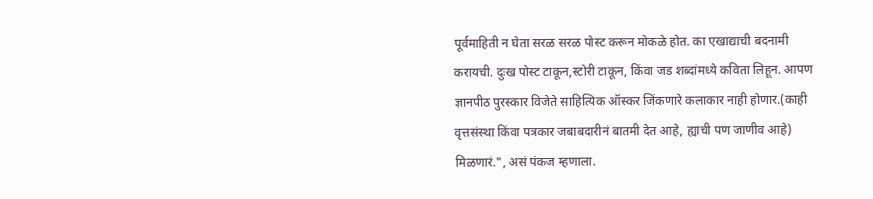पूर्वमाहिती न घेता सरळ सरळ पोस्ट करून मोकळे होत. का एखाद्याची बदनामी करायची. दुःख पोस्ट टाकून,स्टोरी टाकून, किंवा जड शब्दांमध्ये कविता लिहून. आपण ज्ञानपीठ पुरस्कार विजेते साहित्यिक ऑस्कर जिंकणारे कलाकार नाही होणार.(काही वृत्तसंस्था किंवा पत्रकार जबाबदारीनं बातमी देत आहे, ह्याची पण जाणीव आहे) मिळणारं.", असं पंकज म्हणाला.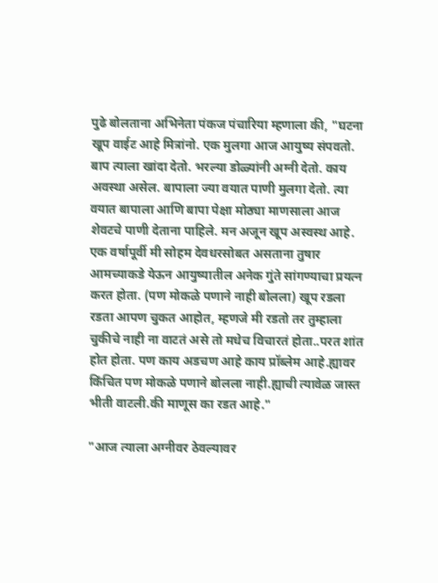पुढे बोलताना अभिनेता पंकज पंचारिया म्हणाला की, "घटना खूप वाईट आहे मित्रांनो. एक मुलगा आज आयुष्य संपवतो. बाप त्याला खांदा देतो. भरल्या डोळ्यांनी अग्नी देतो. काय अवस्था असेल. बापाला ज्या वयात पाणी मुलगा देतो. त्या वयात बापाला आणि बापा पेक्षा मोठ्या माणसाला आज शेवटचे पाणी देताना पाहिले. मन अजून खूप अस्वस्थ आहे. एक वर्षापूर्वी मी सोहम देवधरसोबत असताना तुषार आमच्याकडे येऊन आयुष्यातील अनेक गुंते सांगण्याचा प्रयत्न करत होता. (पण मोकळे पणाने नाही बोलला) खूप रडला रडता आपण चुकत आहोत, म्हणजे मी रडतो तर तुम्हाला चुकीचे नाही ना वाटतं असे तो मधेच विचारतं होता..परत शांत होत होता. पण काय अडचण आहे काय प्रॉब्लेम आहे.ह्यावर किंचित पण मोकळे पणाने बोलला नाही.ह्याची त्यावेळ जास्त भीती वाटली.की माणूस का रडत आहे."

"आज त्याला अग्नीवर ठेवल्यावर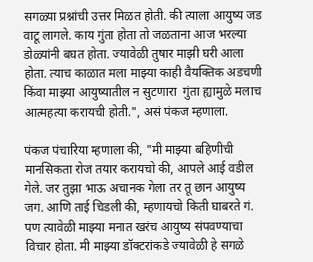सगळ्या प्रश्नांची उत्तर मिळत होती. की त्याला आयुष्य जड वाटू लागले. काय गुंता होता तो जळताना आज भरल्या डोळ्यांनी बघत होता. ज्यावेळी तुषार माझी घरी आला होता. त्याच काळात मला माझ्या काही वैयक्तिक अडचणी किंवा माझ्या आयुष्यातील न सुटणारा  गुंता ह्यामुळे मलाच आत्महत्या करायची होती.", असं पंकज म्हणाला.

पंकज पंचारिया म्हणाला की, "मी माझ्या बहिणीची मानसिकता रोज तयार करायचो की, आपले आई वडील गेले. जर तुझा भाऊ अचानक गेला तर तू छान आयुष्य जग. आणि ताई चिडली की, म्हणायचो किती घाबरते गं. पण त्यावेळी माझ्या मनात खरंच आयुष्य संपवण्याचा विचार होता. मी माझ्या डॉक्टरांकडे ज्यावेळी हे सगळे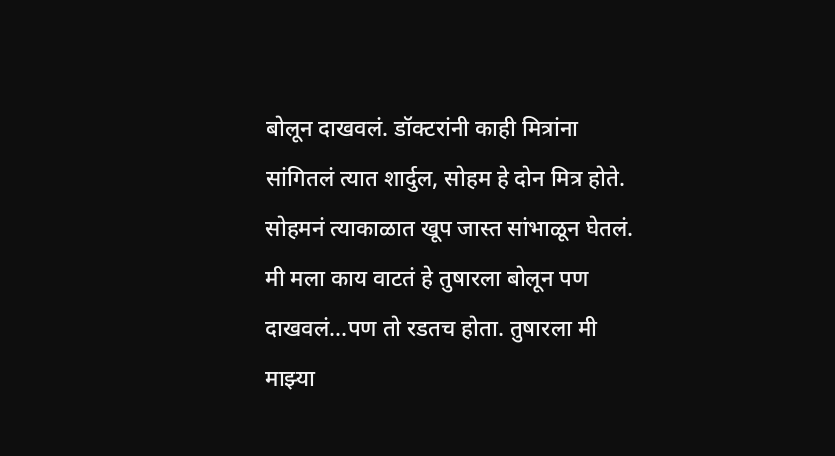बोलून दाखवलं. डॉक्टरांनी काही मित्रांना सांगितलं त्यात शार्दुल, सोहम हे दोन मित्र होते. सोहमनं त्याकाळात खूप जास्त सांभाळून घेतलं. मी मला काय वाटतं हे तुषारला बोलून पण दाखवलं...पण तो रडतच होता. तुषारला मी माझ्या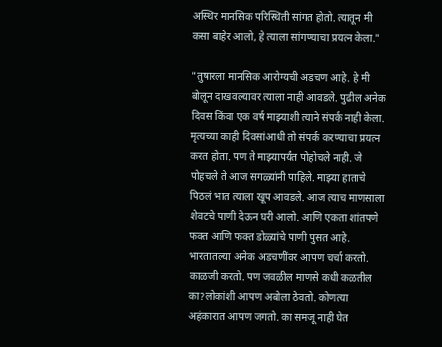अस्थिर मानसिक परिस्थिती सांगत होतो. त्यातून मी कसा बाहेर आलो, हे त्याला सांगण्याचा प्रयत्न केला."

"तुषारला मानसिक आरोग्यची अडचण आहे. हे मी बोलून दाखवल्यावर त्याला नाही आवडले. पुढील अनेक दिवस किंवा एक वर्ष माझ्याशी त्याने संपर्क नाही केला. मृत्यच्या काही दिवसांआधी तो संपर्क करण्याचा प्रयत्न करत होता. पण ते माझ्यापर्यंत पोहोचले नाही. जे पोहचले ते आज सगळ्यांनी पाहिले. माझ्या हाताचे पिठलं भात त्याला खूप आवडले. आज त्याच माणसाला शेवटचे पाणी देऊन घरी आलो. आणि एकता शांतपणे फक्त आणि फक्त डोळ्यांचे पाणी पुसत आहे. भारतातल्या अनेक अडचणींवर आपण चर्चा करतो. काळजी करतो. पण जवळील माणसे कधी कळतील का?लोकांशी आपण अबोला ठेवतो. कोणत्या अहंकारात आपण जगतो. का समजू नाही घेत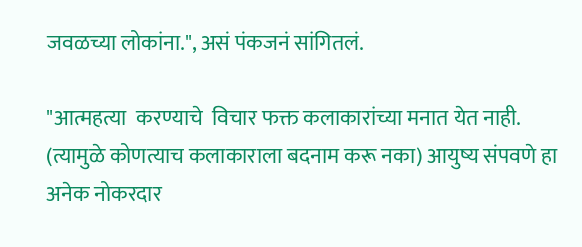जवळच्या लोकांना.", असं पंकजनं सांगितलं.

"आत्महत्या  करण्याचे  विचार फक्त कलाकारांच्या मनात येत नाही. (त्यामुळे कोणत्याच कलाकाराला बदनाम करू नका) आयुष्य संपवणे हा अनेक नोकरदार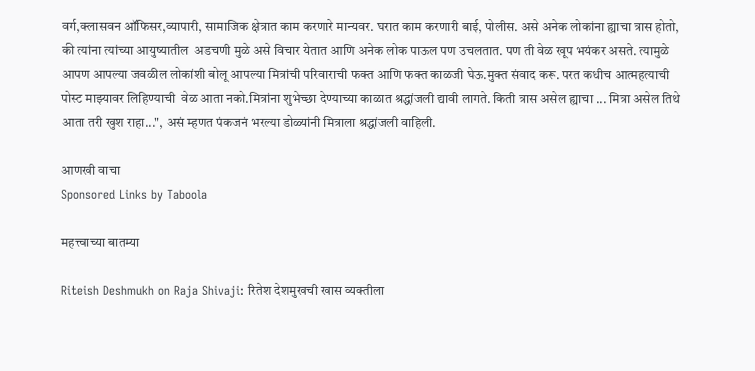वर्ग,क्लासवन ऑफिसर,व्यापारी, सामाजिक क्षेत्रात काम करणारे मान्यवर. घरात काम करणारी बाई, पोलीस. असे अनेक लोकांना ह्याचा त्रास होतो, की त्यांना त्यांच्या आयुष्यातील  अडचणी मुळे असे विचार येतात आणि अनेक लोक पाऊल पण उचलतात. पण ती वेळ खूप भयंकर असते. त्यामुळे आपण आपल्या जवळील लोकांशी बोलू आपल्या मित्रांची परिवाराची फक्त आणि फक्त काळजी घेऊ.मुक्त संवाद करू. परत कधीच आत्महत्याची पोस्ट माझ्यावर लिहिण्याची  वेळ आता नको.मित्रांना शुभेच्छा देण्याच्या काळात श्रद्धांजली द्यावी लागते. किती त्रास असेल ह्याचा ... मित्रा असेल तिथे आता तरी खुश राहा...", असं म्हणत पंकजनं भरल्या डोळ्यांनी मित्राला श्रद्धांजली वाहिली.

आणखी वाचा
Sponsored Links by Taboola

महत्त्वाच्या बातम्या

Riteish Deshmukh on Raja Shivaji: रितेश देशमुखची खास व्यक्तीला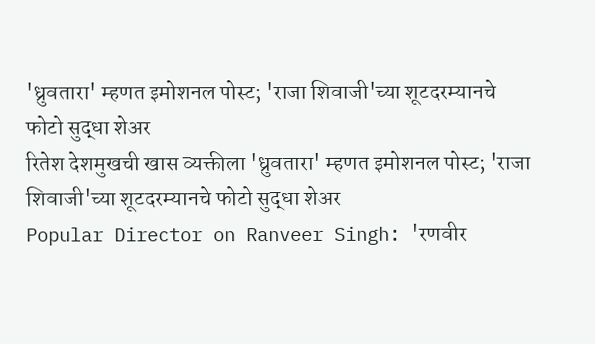'ध्रुवतारा' म्हणत इमोशनल पोस्ट; 'राजा शिवाजी'च्या शूटदरम्यानचे फोटो सुद्धा शेअर
रितेश देशमुखची खास व्यक्तीला 'ध्रुवतारा' म्हणत इमोशनल पोस्ट; 'राजा शिवाजी'च्या शूटदरम्यानचे फोटो सुद्धा शेअर
Popular Director on Ranveer Singh: 'रणवीर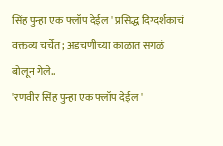सिंह पुन्हा एक फ्लॉप देईल ' प्रसिद्ध दिग्दर्शकाचं वक्तव्य चर्चेत; अडचणीच्या काळात सगळं बोलून गेले..
'रणवीर सिंह पुन्हा एक फ्लॉप देईल '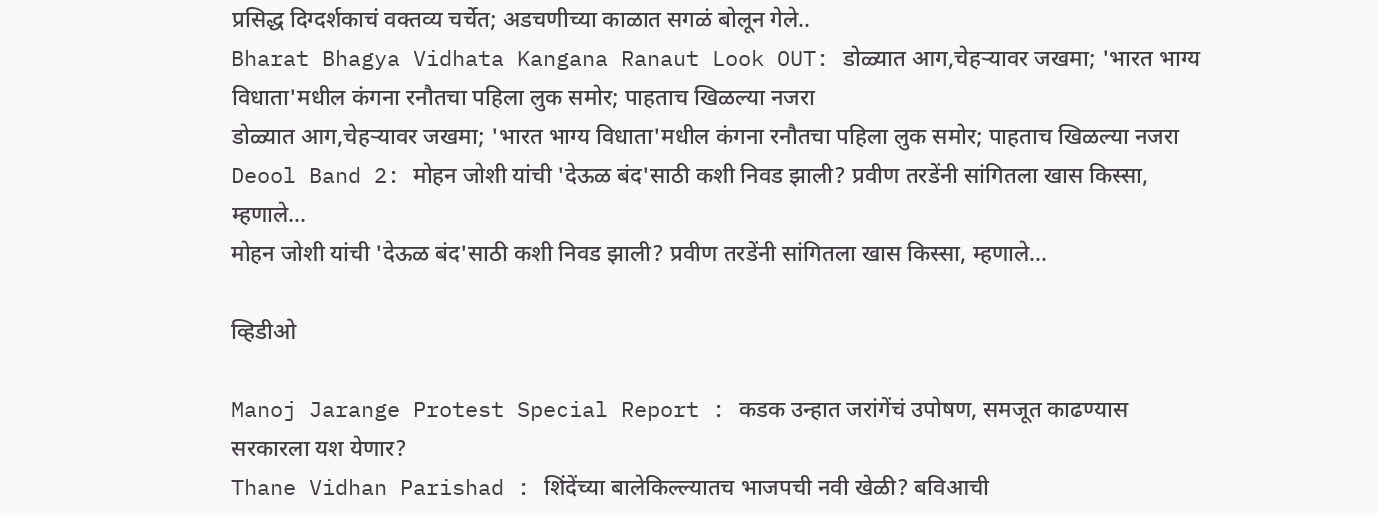प्रसिद्ध दिग्दर्शकाचं वक्तव्य चर्चेत; अडचणीच्या काळात सगळं बोलून गेले..
Bharat Bhagya Vidhata Kangana Ranaut Look OUT: डोळ्यात आग,चेहऱ्यावर जखमा; 'भारत भाग्य विधाता'मधील कंगना रनौतचा पहिला लुक समोर; पाहताच खिळल्या नजरा
डोळ्यात आग,चेहऱ्यावर जखमा; 'भारत भाग्य विधाता'मधील कंगना रनौतचा पहिला लुक समोर; पाहताच खिळल्या नजरा
Deool Band 2: मोहन जोशी यांची 'देऊळ बंद'साठी कशी निवड झाली? प्रवीण तरडेंनी सांगितला खास किस्सा, म्हणाले...
मोहन जोशी यांची 'देऊळ बंद'साठी कशी निवड झाली? प्रवीण तरडेंनी सांगितला खास किस्सा, म्हणाले...

व्हिडीओ

Manoj Jarange Protest Special Report : कडक उन्हात जरांगेंचं उपोषण, समजूत काढण्यास सरकारला यश येणार?
Thane Vidhan Parishad : शिंदेंच्या बालेकिल्ल्यातच भाजपची नवी खेळी? बविआची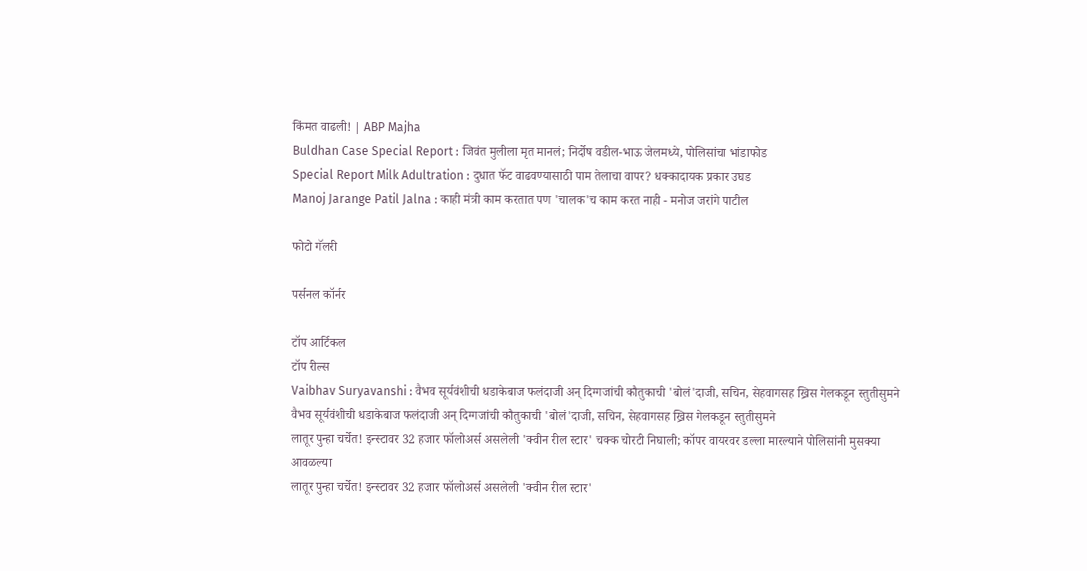किंमत वाढली! | ABP Majha
Buldhan Case Special Report : जिवंत मुलीला मृत मानलं; निर्दोष वडील-भाऊ जेलमध्ये, पोलिसांचा भांडाफोड
Special Report Milk Adultration : दुधात फॅट वाढवण्यासाठी पाम तेलाचा वापर? धक्कादायक प्रकार उघड
Manoj Jarange Patil Jalna : काही मंत्री काम करतात पण 'चालक'च काम करत नाही - मनोज जरांगे पाटील

फोटो गॅलरी

पर्सनल कॉर्नर

टॉप आर्टिकल
टॉप रील्स
Vaibhav Suryavanshi : वैभव सूर्यवंशीची धडाकेबाज फलंदाजी अन् दिग्गजांची कौतुकाची 'बोलं'दाजी, सचिन, सेहवागसह ख्रिस गेलकडून स्तुतीसुमने
वैभव सूर्यवंशीची धडाकेबाज फलंदाजी अन् दिग्गजांची कौतुकाची 'बोलं'दाजी, सचिन, सेहवागसह ख्रिस गेलकडून स्तुतीसुमने
लातूर पुन्हा चर्चेत! इन्स्टावर 32 हजार फॉलोअर्स असलेली 'क्वीन रील स्टार' चक्क चोरटी निघाली; कॉपर वायरवर डल्ला मारल्याने पोलिसांनी मुसक्या आवळल्या
लातूर पुन्हा चर्चेत! इन्स्टावर 32 हजार फॉलोअर्स असलेली 'क्वीन रील स्टार'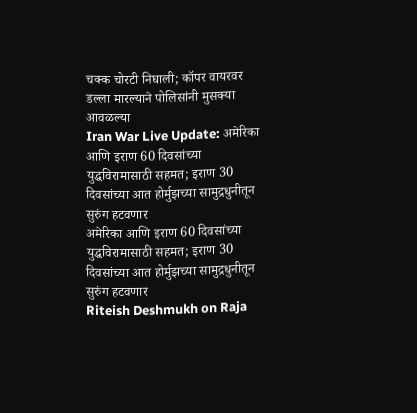चक्क चोरटी निघाली; कॉपर वायरवर डल्ला मारल्याने पोलिसांनी मुसक्या आवळल्या
Iran War Live Update: अमेरिका आणि इराण 60 दिवसांच्या युद्धविरामासाठी सहमत; इराण 30 दिवसांच्या आत होर्मुझच्या सामुद्रधुनीतून सुरुंग हटवणार
अमेरिका आणि इराण 60 दिवसांच्या युद्धविरामासाठी सहमत; इराण 30 दिवसांच्या आत होर्मुझच्या सामुद्रधुनीतून सुरुंग हटवणार
Riteish Deshmukh on Raja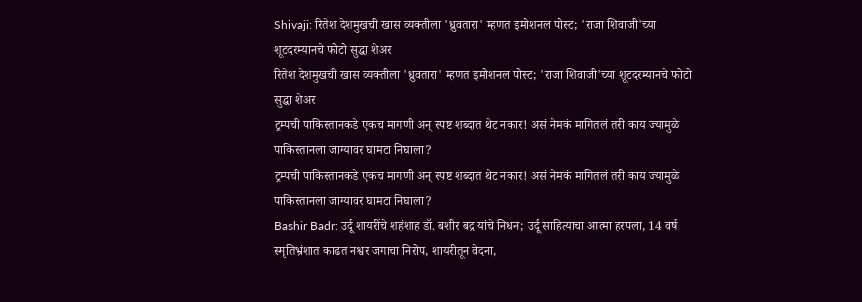Shivaji: रितेश देशमुखची खास व्यक्तीला 'ध्रुवतारा' म्हणत इमोशनल पोस्ट; 'राजा शिवाजी'च्या शूटदरम्यानचे फोटो सुद्धा शेअर
रितेश देशमुखची खास व्यक्तीला 'ध्रुवतारा' म्हणत इमोशनल पोस्ट; 'राजा शिवाजी'च्या शूटदरम्यानचे फोटो सुद्धा शेअर
ट्रम्पची पाकिस्तानकडे एकच मागणी अन् स्पष्ट शब्दात थेट नकार! असं नेमकं मागितलं तरी काय ज्यामुळे पाकिस्तानला जाग्यावर घामटा निघाला?
ट्रम्पची पाकिस्तानकडे एकच मागणी अन् स्पष्ट शब्दात थेट नकार! असं नेमकं मागितलं तरी काय ज्यामुळे पाकिस्तानला जाग्यावर घामटा निघाला?
Bashir Badr: उर्दू शायरींचे शहंशाह डॉ. बशीर बद्र यांचे निधन; उर्दू साहित्याचा आत्मा हरपला, 14 वर्ष स्मृतिभ्रंशात काढत नश्वर जगाचा निरोप, शायरीतून वेदना,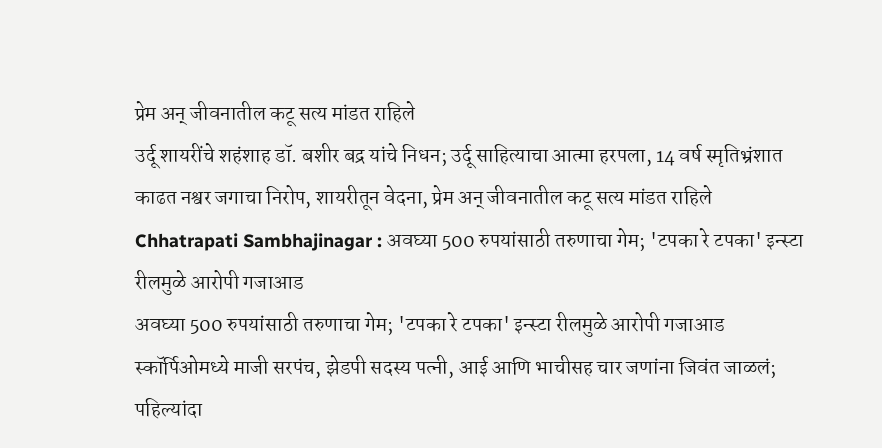प्रेम अन् जीवनातील कटू सत्य मांडत राहिले
उर्दू शायरींचे शहंशाह डॉ. बशीर बद्र यांचे निधन; उर्दू साहित्याचा आत्मा हरपला, 14 वर्ष स्मृतिभ्रंशात काढत नश्वर जगाचा निरोप, शायरीतून वेदना, प्रेम अन् जीवनातील कटू सत्य मांडत राहिले
Chhatrapati Sambhajinagar : अवघ्या 500 रुपयांसाठी तरुणाचा गेम; 'टपका रे टपका' इन्स्टा रीलमुळे आरोपी गजाआड
अवघ्या 500 रुपयांसाठी तरुणाचा गेम; 'टपका रे टपका' इन्स्टा रीलमुळे आरोपी गजाआड
स्कॉर्पिओमध्ये माजी सरपंच, झेडपी सदस्य पत्नी, आई आणि भाचीसह चार जणांना जिवंत जाळलं; पहिल्यांदा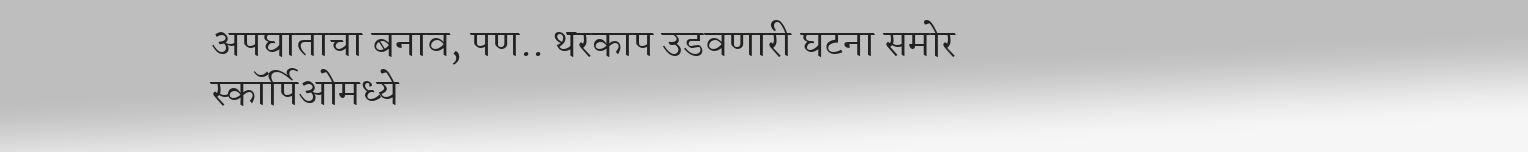अपघाताचा बनाव, पण.. थरकाप उडवणारी घटना समोर
स्कॉर्पिओमध्ये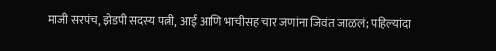माजी सरपंच, झेडपी सदस्य पत्नी, आई आणि भाचीसह चार जणांना जिवंत जाळलं; पहिल्यांदा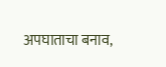अपघाताचा बनाव,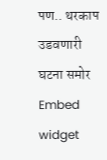पण.. थरकाप उडवणारी घटना समोर
Embed widget